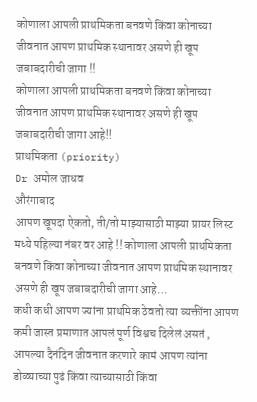कोणाला आपली प्राथमिकता बनवणे किंवा कोनाच्या जीवनात आपण प्राथमिक स्थानावर असणे ही खूप जबाबदारीची जागा !!
कोणाला आपली प्राथमिकता बनवणे किंवा कोनाच्या जीवनात आपण प्राथमिक स्थानावर असणे ही खूप जबाबदारीची जागा आहे!!
प्राथमिकता (priority)
Dr अमोल जाधव
औरंगाबाद
आपण खूपदा ऐकतो, ती/तो माझ्यासाठी माझ्या प्रायर लिस्ट मध्ये पहिल्या नंबर वर आहे !! कोणाला आपली प्राथमिकता बनवणे किंवा कोनाच्या जीवनात आपण प्राथमिक स्थानावर असणे ही खूप जबाबदारीची जागा आहे…
कधी कधी आपण ज्यांना प्राथमिक ठेवतो त्या व्यक्तींना आपण कमी जास्त प्रमाणात आपलं पूर्ण विश्वच दिलेलं असतं , आपल्या दैनंदिन जीवनात करणारे कामं आपण त्यांना डोळ्याच्या पुढं किंवा त्याच्यासाठी किंवा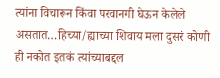त्यांना विचारून किंवा परवानगी घेऊन केलेले असतात…हिच्या/ह्याच्या शिवाय मला दुसरं कोणी ही नकोत इतकं त्यांच्याबद्दल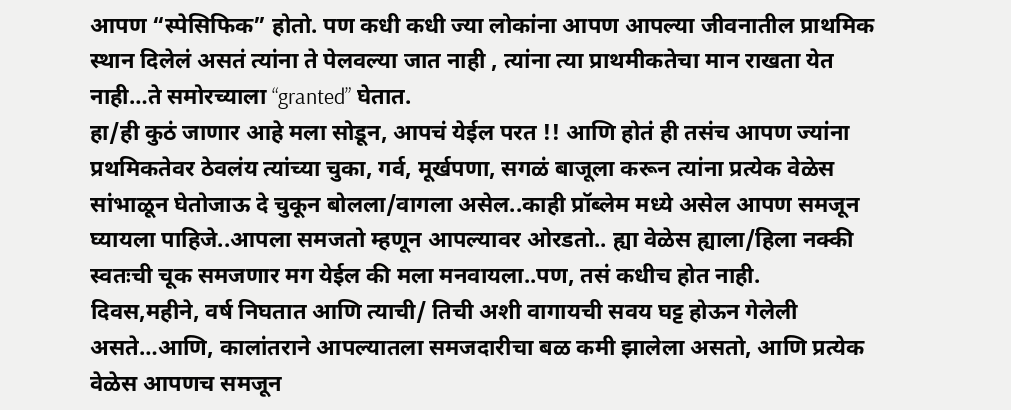आपण “स्पेसिफिक” होतो. पण कधी कधी ज्या लोकांना आपण आपल्या जीवनातील प्राथमिक स्थान दिलेलं असतं त्यांना ते पेलवल्या जात नाही , त्यांना त्या प्राथमीकतेचा मान राखता येत नाही…ते समोरच्याला “granted” घेतात.
हा/ही कुठं जाणार आहे मला सोडून, आपचं येईल परत !! आणि होतं ही तसंच आपण ज्यांना प्रथमिकतेवर ठेवलंय त्यांच्या चुका, गर्व, मूर्खपणा, सगळं बाजूला करून त्यांना प्रत्येक वेळेस सांभाळून घेतोजाऊ दे चुकून बोलला/वागला असेल..काही प्रॉब्लेम मध्ये असेल आपण समजून घ्यायला पाहिजे..आपला समजतो म्हणून आपल्यावर ओरडतो.. ह्या वेळेस ह्याला/हिला नक्की स्वतःची चूक समजणार मग येईल की मला मनवायला..पण, तसं कधीच होत नाही.
दिवस,महीने, वर्ष निघतात आणि त्याची/ तिची अशी वागायची सवय घट्ट होऊन गेलेली असते…आणि, कालांतराने आपल्यातला समजदारीचा बळ कमी झालेला असतो, आणि प्रत्येक वेळेस आपणच समजून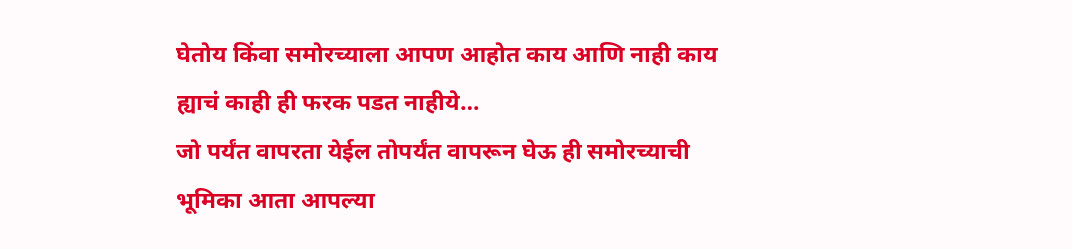घेतोय किंवा समोरच्याला आपण आहोत काय आणि नाही काय ह्याचं काही ही फरक पडत नाहीये…
जो पर्यंत वापरता येईल तोपर्यंत वापरून घेऊ ही समोरच्याची भूमिका आता आपल्या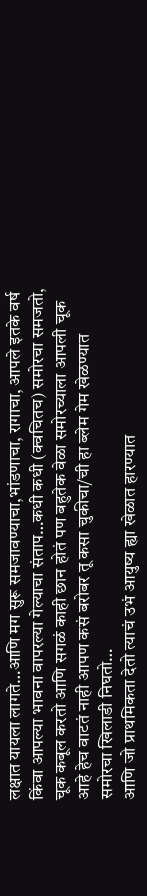लक्षात यायला लागते…आणि मग सुरू समजावण्याचा,भांडणाचा, रागाचा, आपले इतके वर्ष किंवा आपल्या भावना वापरल्या गेल्याचा संताप…कधी कधी (क्वचितच) समोरचा समजतो, चूक कबूल करतो आणि सगळं काही छान होतं पण बहुतेक वेळा समोरच्याला आपली चूक आहे हेच वाटतं नाही आपण कसं बरोबर तू कसा चुकीचा/ची हा ब्लेम गेम खेळण्यात समोरचा खिलाडी निघतो…
आणि जो प्राथमिकता देतो त्याचं उभं आयुष्य ह्या खेळात हारण्यात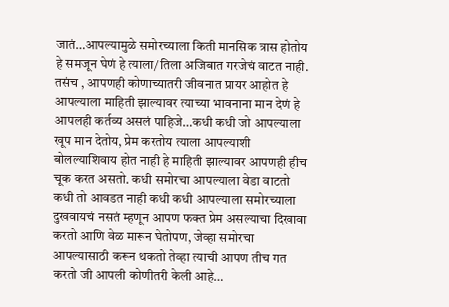जातं…आपल्यामुळे समोरच्याला किती मानसिक त्रास होतोय हे समजून घेणं हे त्याला/तिला अजिबात गरजेचं वाटत नाही. तसंच , आपणही कोणाच्यातरी जीवनात प्रायर आहोत हे आपल्याला माहिती झाल्यावर त्याच्या भावनाना मान देणं हे आपलही कर्तव्य असलं पाहिजे…कधी कधी जो आपल्याला खूप मान देतोय, प्रेम करतोय त्याला आपल्याशी बोलल्याशिवाय होत नाही हे माहिती झाल्यावर आपणही हीच चूक करत असतो. कधी समोरचा आपल्याला वेडा वाटतो कधी तो आवडत नाही कधी कधी आपल्याला समोरच्याला दुखवायचं नसतं म्हणून आपण फक्त प्रेम असल्याचा दिखावा करतो आणि वेळ मारून घेतोपण, जेव्हा समोरचा आपल्यासाठी करून थकतो तेव्हा त्याची आपण तीच गत करतो जी आपली कोणीतरी केली आहे…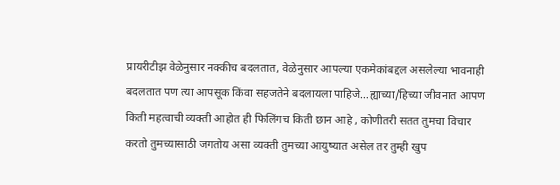प्रायरीटीझ वेळेनुसार नक्कीच बदलतात, वेळेनुसार आपल्या एकमेकांबद्दल असलेल्या भावनाही बदलतात पण त्या आपसूक किंवा सहजतेने बदलायला पाहिजे…ह्याच्या/हिच्या जीवनात आपण किती महत्वाची व्यक्ती आहोत ही फिलिंगच किती छान आहे , कोणीतरी सतत तुमचा विचार करतो तुमच्यासाठी जगतोय असा व्यक्ती तुमच्या आयुष्यात असेल तर तुम्ही खुप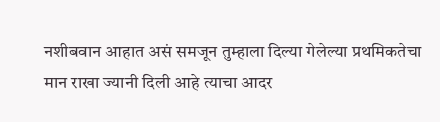नशीबवान आहात असं समजून तुम्हाला दिल्या गेलेल्या प्रथमिकतेचा मान राखा ज्यानी दिली आहे त्याचा आदर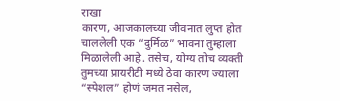राखा
कारण, आजकालच्या जीवनात लुप्त होत चाललेली एक “दुर्मिळ” भावना तुम्हाला मिळालेली आहे. तसेच, योग्य तोच व्यक्ती तुमच्या प्रायरीटी मध्ये ठेवा कारण ज्याला “स्पेशल” होणं जमत नसेल,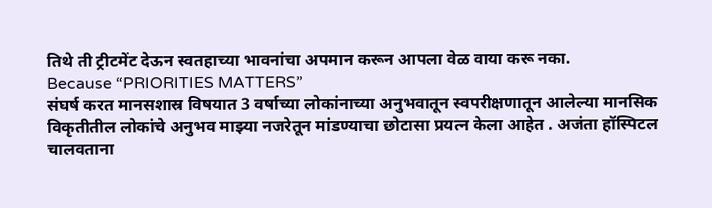तिथे ती ट्रीटमेंट देऊन स्वतहाच्या भावनांचा अपमान करून आपला वेळ वाया करू नका.
Because “PRIORITIES MATTERS”
संघर्ष करत मानसशास्र विषयात 3 वर्षाच्या लोकांनाच्या अनुभवातून स्वपरीक्षणातून आलेल्या मानसिक विकृतीतील लोकांचे अनुभव माझ्या नजरेतून मांडण्याचा छोटासा प्रयत्न केला आहेत . अजंता हॉस्पिटल चालवताना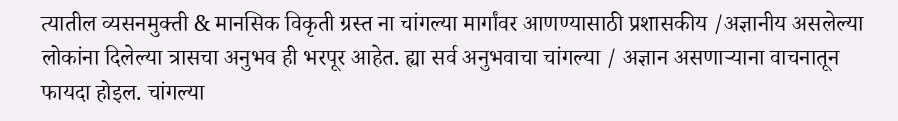त्यातील व्यसनमुक्ती & मानसिक विकृती ग्रस्त ना चांगल्या मार्गांवर आणण्यासाठी प्रशासकीय /अज्ञानीय असलेल्या लोकांना दिलेल्या त्रासचा अनुभव ही भरपूर आहेत. ह्या सर्व अनुभवाचा चांगल्या / अज्ञान असणाऱ्याना वाचनातून फायदा होइल. चांगल्या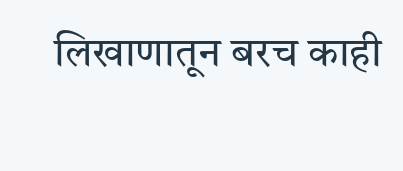लिखाणातून बरच काही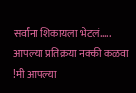सर्वांना शिकायला भेटलं.....
आपल्या प्रतिक्रया नक्की कळवा !मी आपल्या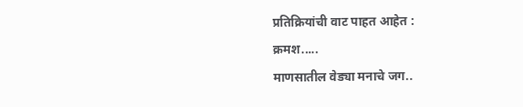प्रतिक्रियांची वाट पाहत आहेत :
क्रमश.....
माणसातील वेड्या मनाचे जग..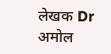लेखक Dr अमोल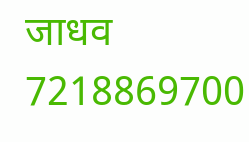जाधव
7218869700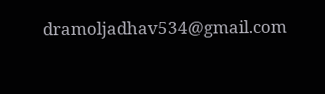dramoljadhav534@gmail.com